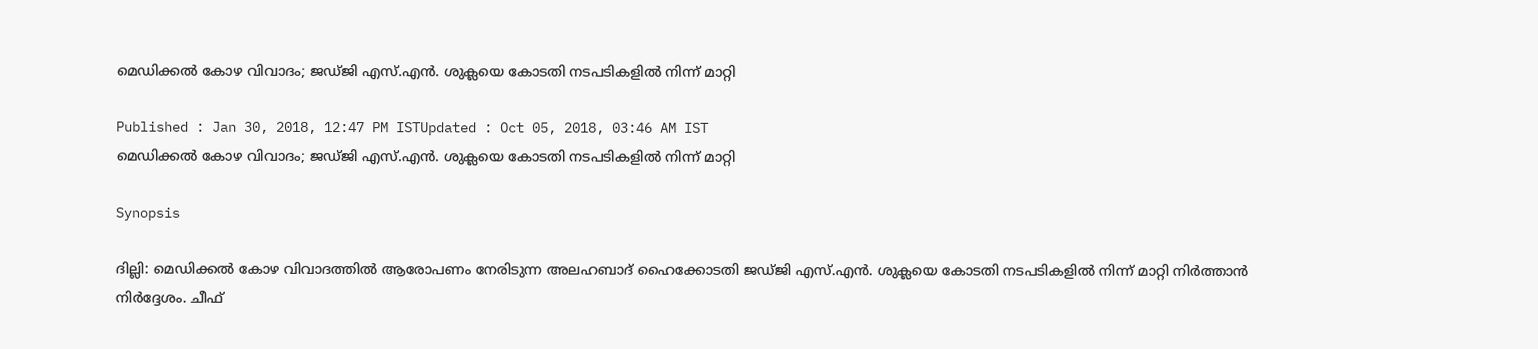മെഡിക്കൽ കോഴ വിവാദം; ജഡ്ജി എസ്.എൻ. ശുക്ലയെ കോടതി നടപടികളിൽ നിന്ന് മാറ്റി

Published : Jan 30, 2018, 12:47 PM ISTUpdated : Oct 05, 2018, 03:46 AM IST
മെഡിക്കൽ കോഴ വിവാദം; ജഡ്ജി എസ്.എൻ. ശുക്ലയെ കോടതി നടപടികളിൽ നിന്ന് മാറ്റി

Synopsis

ദില്ലി: മെഡിക്കൽ കോഴ വിവാദത്തിൽ ആരോപണം നേരിടുന്ന അലഹബാദ് ഹൈക്കോടതി ജഡ്ജി എസ്.എൻ. ശുക്ലയെ കോടതി നടപടികളിൽ നിന്ന് മാറ്റി നി‍ർത്താൻ നി‍ർദ്ദേശം. ചീഫ്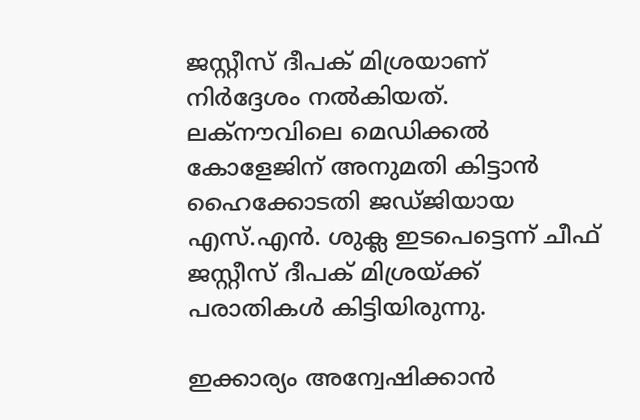ജസ്റ്റീസ് ദീപക് മിശ്രയാണ് നി‍‍ർദ്ദേശം നൽകിയത്. ലക്നൗവിലെ മെഡിക്കൽ കോളേജിന് അനുമതി കിട്ടാൻ ഹൈക്കോടതി ജഡ്ജിയായ എസ്.എൻ. ശുക്ല ഇടപെട്ടെന്ന് ചീഫ് ജസ്റ്റീസ് ദീപക് മിശ്രയ്ക്ക് പരാതികൾ കിട്ടിയിരുന്നു.

ഇക്കാര്യം അന്വേഷിക്കാൻ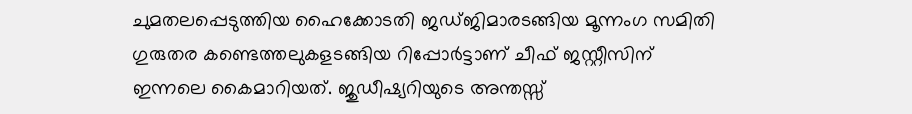ചുമതലപ്പെടുത്തിയ ഹൈക്കോടതി ജഡ്ജിമാരടങ്ങിയ മൂന്നംഗ സമിതി ഗുരുതര കണ്ടെത്തലുകളടങ്ങിയ റിപ്പോർട്ടാണ് ചീഫ് ജസ്റ്റീസിന് ഇന്നലെ കൈമാറിയത്. ജുഡീഷ്യറിയുടെ അന്തസ്സ്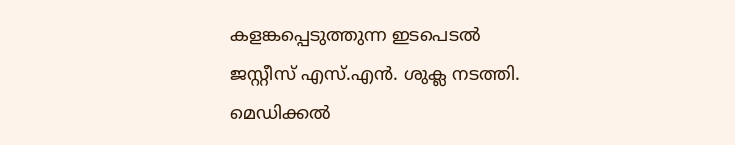കളങ്കപ്പെടുത്തുന്ന ഇടപെടൽ ജസ്റ്റീസ് എസ്.എൻ. ശുക്ല നടത്തി. മെഡിക്കൽ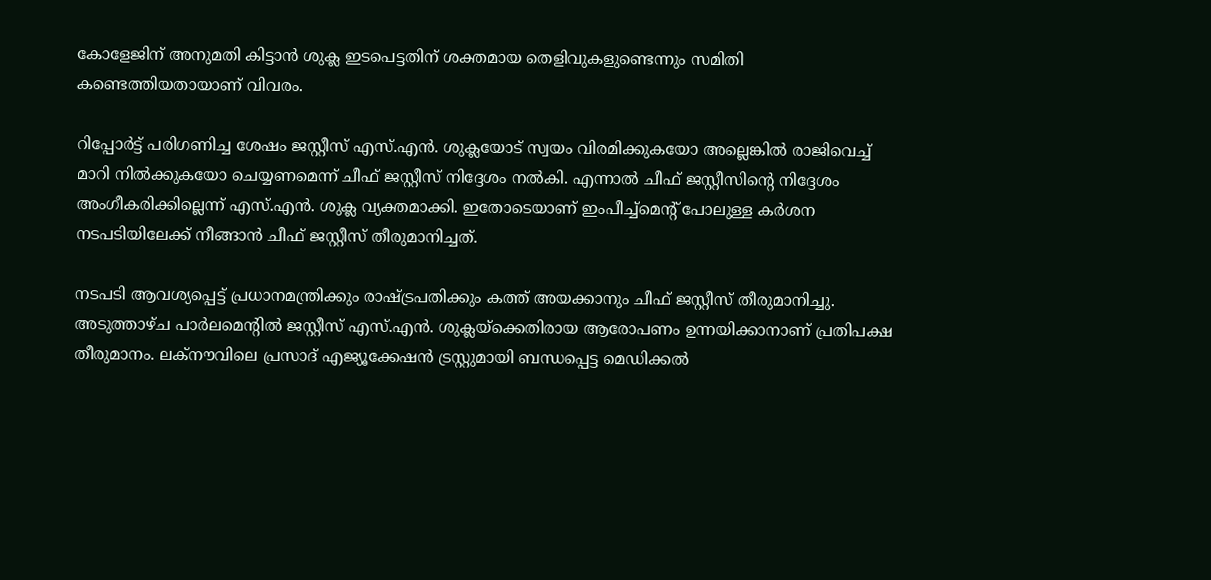കോളേജിന് അനുമതി കിട്ടാൻ ശുക്ല ഇടപെട്ടതിന് ശക്തമായ തെളിവുകളുണ്ടെന്നും സമിതി കണ്ടെത്തിയതായാണ് വിവരം.

റിപ്പോർട്ട് പരിഗണിച്ച ശേഷം ജസ്റ്റീസ് എസ്.എൻ. ശുക്ലയോട് സ്വയം വിരമിക്കുകയോ അല്ലെങ്കിൽ രാജിവെച്ച് മാറി നിൽക്കുകയോ ചെയ്യണമെന്ന് ചീഫ് ജസ്റ്റീസ് നി‍‍ദ്ദേശം നൽകി. എന്നാൽ ചീഫ് ജസ്റ്റീസിന്‍റെ നി‍ദ്ദേശം അംഗീകരിക്കില്ലെന്ന് എസ്.എൻ. ശുക്ല വ്യക്തമാക്കി. ഇതോടെയാണ് ഇംപീച്ച്മെന്‍റ് പോലുള്ള കർശന നടപടിയിലേക്ക് നീങ്ങാൻ ചീഫ് ജസ്റ്റീസ് തീരുമാനിച്ചത്.

നടപടി ആവശ്യപ്പെട്ട് പ്രധാനമന്ത്രിക്കും രാഷ്ട്രപതിക്കും കത്ത് അയക്കാനും ചീഫ് ജസ്റ്റീസ് തീരുമാനിച്ചു. അടുത്താഴ്ച പാർലമെന്‍റിൽ ജസ്റ്റീസ് എസ്.എൻ. ശുക്ലയ്ക്കെതിരായ ആരോപണം ഉന്നയിക്കാനാണ് പ്രതിപക്ഷ തീരുമാനം. ലക്നൗവിലെ പ്രസാദ് എജ്യൂക്കേഷൻ ട്രസ്റ്റുമായി ബന്ധപ്പെട്ട മെഡിക്കൽ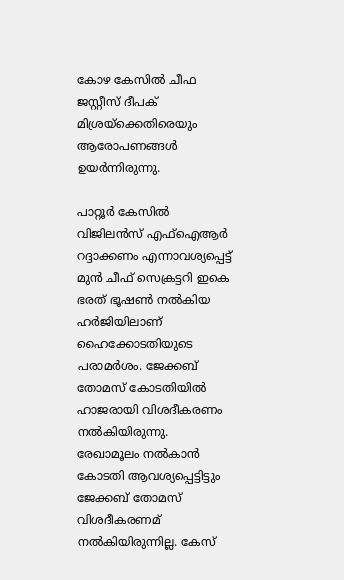കോഴ കേസിൽ ചീഫ ജസ്റ്റീസ് ദീപക് മിശ്രയ്ക്കെതിരെയും ആരോപണങ്ങൾ ഉയർന്നിരുന്നു.

പാറ്റൂർ കേസിൽ വിജിലൻസ് എഫ്ഐആർ റദ്ദാക്കണം എന്നാവശ്യപ്പെട്ട് മുൻ ചീഫ് സെക്രട്ടറി ഇകെ ഭരത് ഭൂഷൺ നൽകിയ ഹർജിയിലാണ് ഹൈക്കോടതിയുടെ പരാമർശം. ജേക്കബ് തോമസ്‌ കോടതിയിൽ ഹാജരായി വിശദീകരണം നൽകിയിരുന്നു. രേഖാമൂലം നൽകാൻ കോടതി ആവശ്യപ്പെട്ടിട്ടും ജേക്കബ് തോമസ്‌ വിശദീകരണമ് നൽകിയിരുന്നില്ല. കേസ്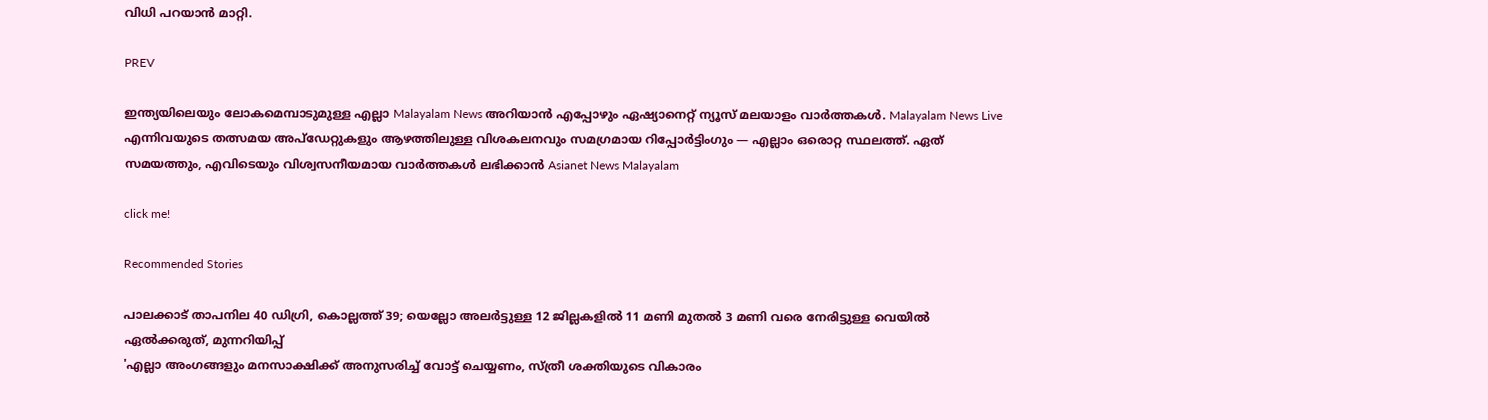വിധി പറയാൻ മാറ്റി.

PREV

ഇന്ത്യയിലെയും ലോകമെമ്പാടുമുള്ള എല്ലാ Malayalam News അറിയാൻ എപ്പോഴും ഏഷ്യാനെറ്റ് ന്യൂസ് മലയാളം വാർത്തകൾ. Malayalam News Live എന്നിവയുടെ തത്സമയ അപ്‌ഡേറ്റുകളും ആഴത്തിലുള്ള വിശകലനവും സമഗ്രമായ റിപ്പോർട്ടിംഗും — എല്ലാം ഒരൊറ്റ സ്ഥലത്ത്. ഏത് സമയത്തും, എവിടെയും വിശ്വസനീയമായ വാർത്തകൾ ലഭിക്കാൻ Asianet News Malayalam

click me!

Recommended Stories

പാലക്കാട് താപനില 40 ഡിഗ്രി, കൊല്ലത്ത് 39; യെല്ലോ അലർട്ടുള്ള 12 ജില്ലകളിൽ 11 മണി മുതല്‍ 3 മണി വരെ നേരിട്ടുള്ള വെയില്‍ ഏല്‍ക്കരുത്, മുന്നറിയിപ്പ്
'എല്ലാ അംഗങ്ങളും മനസാക്ഷിക്ക് അനുസരിച്ച് വോട്ട് ചെയ്യണം, സ്ത്രീ ശക്തിയുടെ വികാരം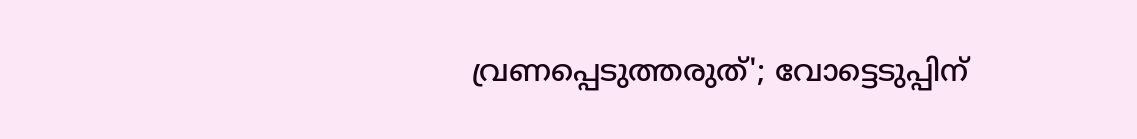വ്രണപ്പെടുത്തരുത്'; വോട്ടെടുപ്പിന്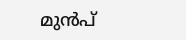മുന്‍പ്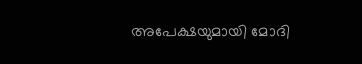അപേക്ഷയുമായി മോദി